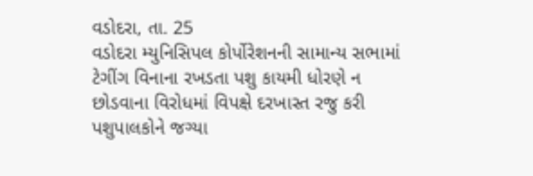વડોદરા, તા. 25
વડોદરા મ્યુનિસિપલ કોર્પોરેશનની સામાન્ય સભામાં ટેગીંગ વિનાના રખડતા પશુ કાયમી ધોરણે ન છોડવાના વિરોધમાં વિપક્ષે દરખાસ્ત રજુ કરી પશુપાલકોને જગ્યા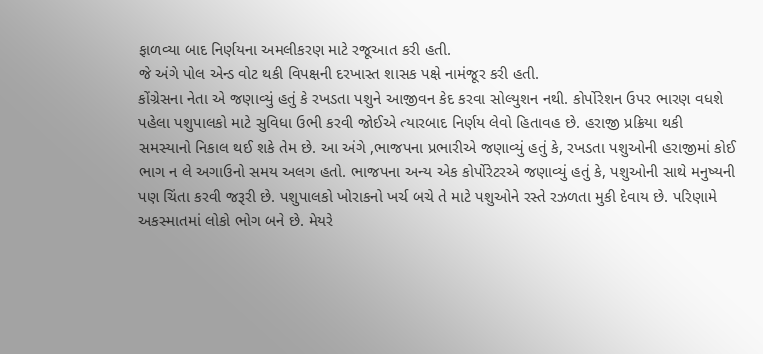ફાળવ્યા બાદ નિર્ણયના અમલીકરણ માટે રજૂઆત કરી હતી.
જે અંગે પોલ એન્ડ વોટ થકી વિપક્ષની દરખાસ્ત શાસક પક્ષે નામંજૂર કરી હતી.
કોંગ્રેસના નેતા એ જણાવ્યું હતું કે રખડતા પશુને આજીવન કેદ કરવા સોલ્યુશન નથી. કોર્પોરેશન ઉપર ભારણ વધશે પહેલા પશુપાલકો માટે સુવિધા ઉભી કરવી જોઈએ ત્યારબાદ નિર્ણય લેવો હિતાવહ છે. હરાજી પ્રક્રિયા થકી સમસ્યાનો નિકાલ થઈ શકે તેમ છે. આ અંગે ,ભાજપના પ્રભારીએ જણાવ્યું હતું કે, રખડતા પશુઓની હરાજીમાં કોઈ ભાગ ન લે અગાઉનો સમય અલગ હતો. ભાજપના અન્ય એક કોર્પોરેટરએ જણાવ્યું હતું કે, પશુઓની સાથે મનુષ્યની પણ ચિંતા કરવી જરૂરી છે. પશુપાલકો ખોરાકનો ખર્ચ બચે તે માટે પશુઓને રસ્તે રઝળતા મુકી દેવાય છે. પરિણામે અકસ્માતમાં લોકો ભોગ બને છે. મેયરે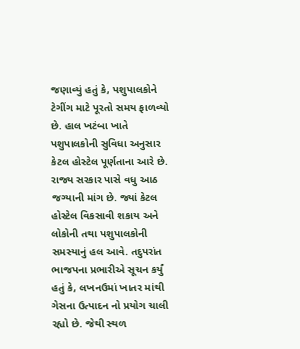જણાવ્યું હતું કે, પશુપાલકોને ટેગીંગ માટે પૂરતો સમય ફાળવ્યો છે. હાલ ખટંબા ખાતે પશુપાલકોની સુવિધા અનુસાર કેટલ હોસ્ટેલ પૂર્ણતાના આરે છે. રાજ્ય સરકાર પાસે વધુ આઠ જગ્યાની માંગ છે. જ્યાં કેટલ હોસ્ટેલ વિકસાવી શકાય અને લોકોની તથા પશુપાલકોની સમસ્યાનું હલ આવે. તદુપરાંત ભાજપના પ્રભારીએ સૂચન કર્યું હતું કે, લખનઉમાં ખાતર માંથી ગેસના ઉત્પાદન નો પ્રયોગ ચાલી રહ્યો છે. જેથી સ્થળ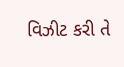વિઝીટ કરી તે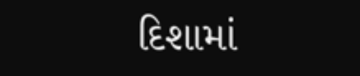દિશામાં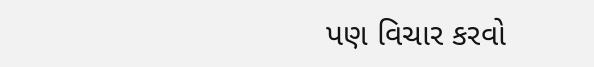પણ વિચાર કરવો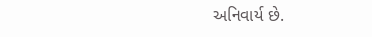અનિવાર્ય છે.